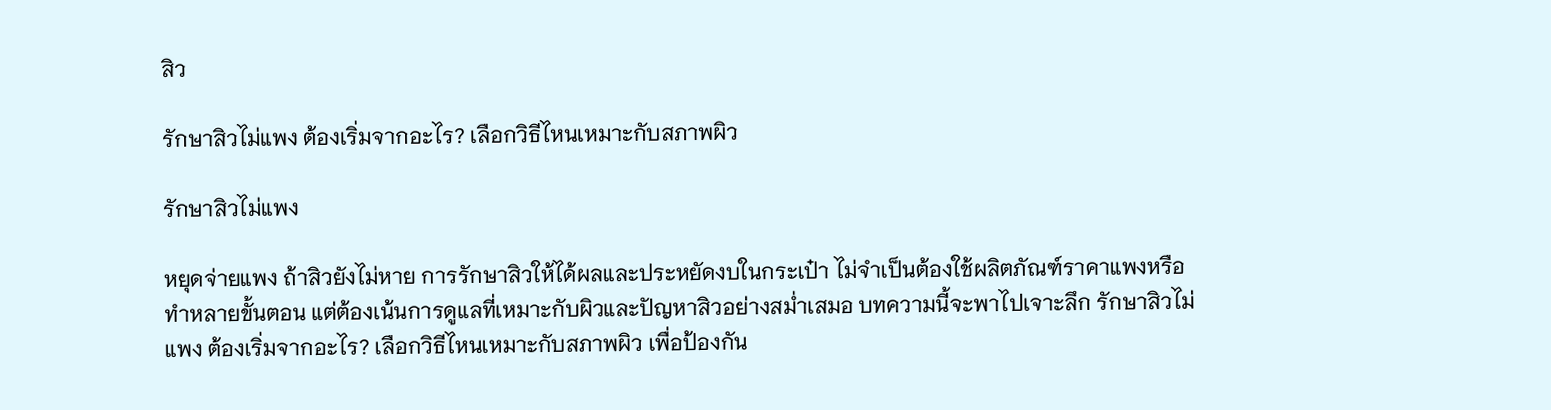สิว

รักษาสิวไม่แพง ต้องเริ่มจากอะไร? เลือกวิธีไหนเหมาะกับสภาพผิว

รักษาสิวไม่แพง

หยุดจ่ายแพง ถ้าสิวยังไม่หาย การรักษาสิวให้ได้ผลและประหยัดงบในกระเป๋า ไม่จำเป็นต้องใช้ผลิตภัณฑ์ราคาแพงหรือทำหลายขั้นตอน แต่ต้องเน้นการดูแลที่เหมาะกับผิวและปัญหาสิวอย่างสม่ำเสมอ บทความนี้จะพาไปเจาะลึก รักษาสิวไม่แพง ต้องเริ่มจากอะไร? เลือกวิธีไหนเหมาะกับสภาพผิว เพื่อป้องกัน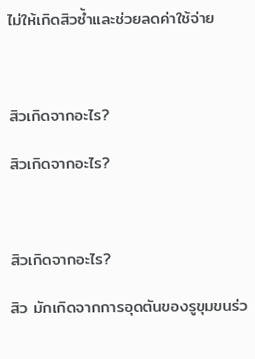ไม่ให้เกิดสิวซ้ำและช่วยลดค่าใช้จ่าย



สิวเกิดจากอะไร?

สิวเกิดจากอะไร?



สิวเกิดจากอะไร?

สิว มักเกิดจากการอุดตันของรูขุมขนร่ว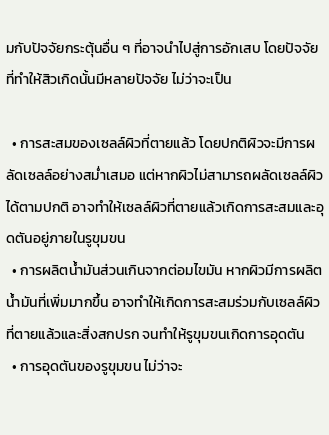มกับปัจจัยกระตุ้นอื่น ๆ ที่อาจนำไปสู่การอักเสบ โดยปัจจัยที่ทำให้สิวเกิดนั้นมีหลายปัจจัย ไม่ว่าจะเป็น

  • การสะสมของเซลล์ผิวที่ตายแล้ว โดยปกติผิวจะมีการผลัดเซลล์อย่างสม่ำเสมอ แต่หากผิวไม่สามารถผลัดเซลล์ผิวได้ตามปกติ อาจทำให้เซลล์ผิวที่ตายแล้วเกิดการสะสมและอุดตันอยู่ภายในรูขุมขน
  • การผลิตน้ำมันส่วนเกินจากต่อมไขมัน หากผิวมีการผลิตน้ำมันที่เพิ่มมากขึ้น อาจทำให้เกิดการสะสมร่วมกับเซลล์ผิวที่ตายแล้วและสิ่งสกปรก จนทำให้รูขุมขนเกิดการอุดตัน
  • การอุดตันของรูขุมขน ไม่ว่าจะ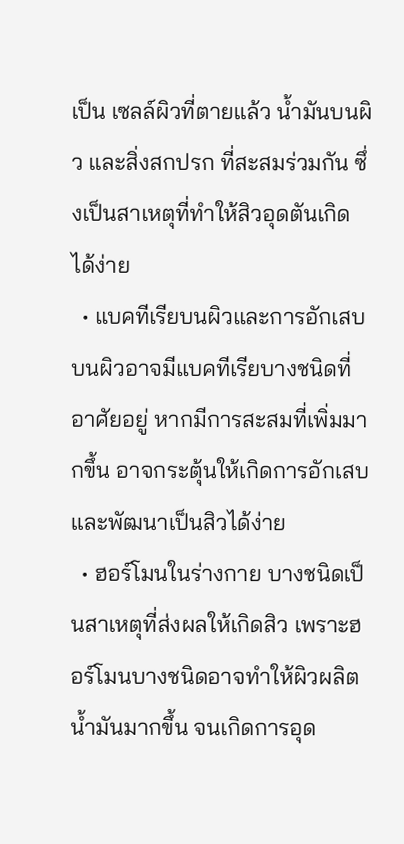เป็น เซลล์ผิวที่ตายแล้ว น้ำมันบนผิว และสิ่งสกปรก ที่สะสมร่วมกัน ซึ่งเป็นสาเหตุที่ทำให้สิวอุดตันเกิดได้ง่าย
  • แบคทีเรียบนผิวและการอักเสบ บนผิวอาจมีแบคทีเรียบางชนิดที่อาศัยอยู่ หากมีการสะสมที่เพิ่มมากขึ้น อาจกระตุ้นให้เกิดการอักเสบ และพัฒนาเป็นสิวได้ง่าย
  • ฮอร์โมนในร่างกาย บางชนิดเป็นสาเหตุที่ส่งผลให้เกิดสิว เพราะฮอร์โมนบางชนิดอาจทำให้ผิวผลิตน้ำมันมากขึ้น จนเกิดการอุด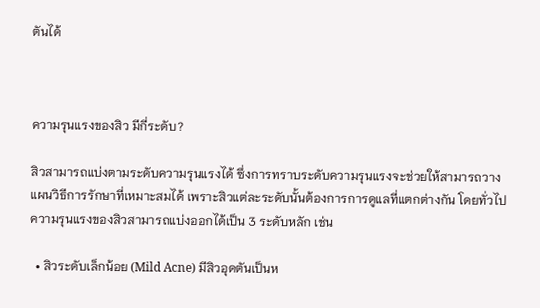ตันได้



ความรุนแรงของสิว มีกี่ระดับ?

สิวสามารถแบ่งตามระดับความรุนแรงได้ ซึ่งการทราบระดับความรุนแรงจะช่วยให้สามารถวางแผนวิธีการรักษาที่เหมาะสมได้ เพราะสิวแต่ละระดับนั้นต้องการการดูแลที่แตกต่างกัน โดยทั่วไปความรุนแรงของสิวสามารถแบ่งออกได้เป็น 3 ระดับหลัก เช่น

  • สิวระดับเล็กน้อย (Mild Acne) มีสิวอุดตันเป็นห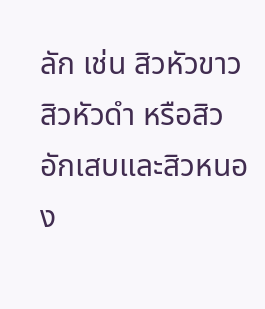ลัก เช่น สิวหัวขาว สิวหัวดำ หรือสิวอักเสบและสิวหนอง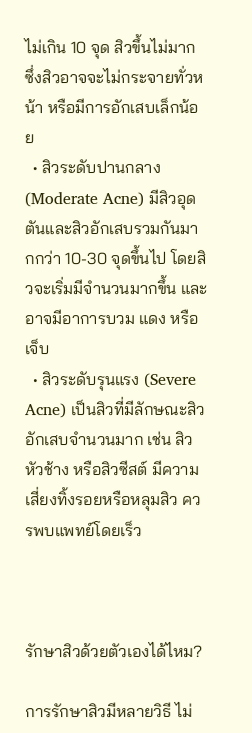ไม่เกิน 10 จุด สิวขึ้นไม่มาก ซึ่งสิวอาจจะไม่กระจายทั่วหน้า หรือมีการอักเสบเล็กน้อย
  • สิวระดับปานกลาง (Moderate Acne) มีสิวอุดตันและสิวอักเสบรวมกันมากกว่า 10-30 จุดขึ้นไป โดยสิวจะเริ่มมีจำนวนมากขึ้น และอาจมีอาการบวม แดง หรือเจ็บ
  • สิวระดับรุนแรง (Severe Acne) เป็นสิวที่มีลักษณะสิวอักเสบจำนวนมาก เช่น สิวหัวช้าง หรือสิวซีสต์ มีความเสี่ยงทิ้งรอยหรือหลุมสิว ควรพบแพทย์โดยเร็ว



รักษาสิวด้วยตัวเองได้ไหม?

การรักษาสิวมีหลายวิธี ไม่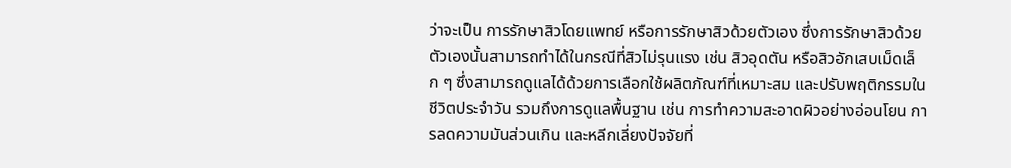ว่าจะเป็น การรักษาสิวโดยแพทย์ หรือการรักษาสิวด้วยตัวเอง ซึ่งการรักษาสิวด้วยตัวเองนั้นสามารถทำได้ในกรณีที่สิวไม่รุนแรง เช่น สิวอุดตัน หรือสิวอักเสบเม็ดเล็ก ๆ ซึ่งสามารถดูแลได้ด้วยการเลือกใช้ผลิตภัณฑ์ที่เหมาะสม และปรับพฤติกรรมในชีวิตประจำวัน รวมถึงการดูแลพื้นฐาน เช่น การทำความสะอาดผิวอย่างอ่อนโยน การลดความมันส่วนเกิน และหลีกเลี่ยงปัจจัยที่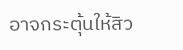อาจกระตุ้นให้สิว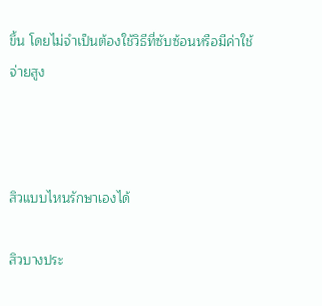ขึ้น โดยไม่จำเป็นต้องใช้วิธีที่ซับซ้อนหรือมีค่าใช้จ่ายสูง



สิวแบบไหนรักษาเองได้

สิวบางประ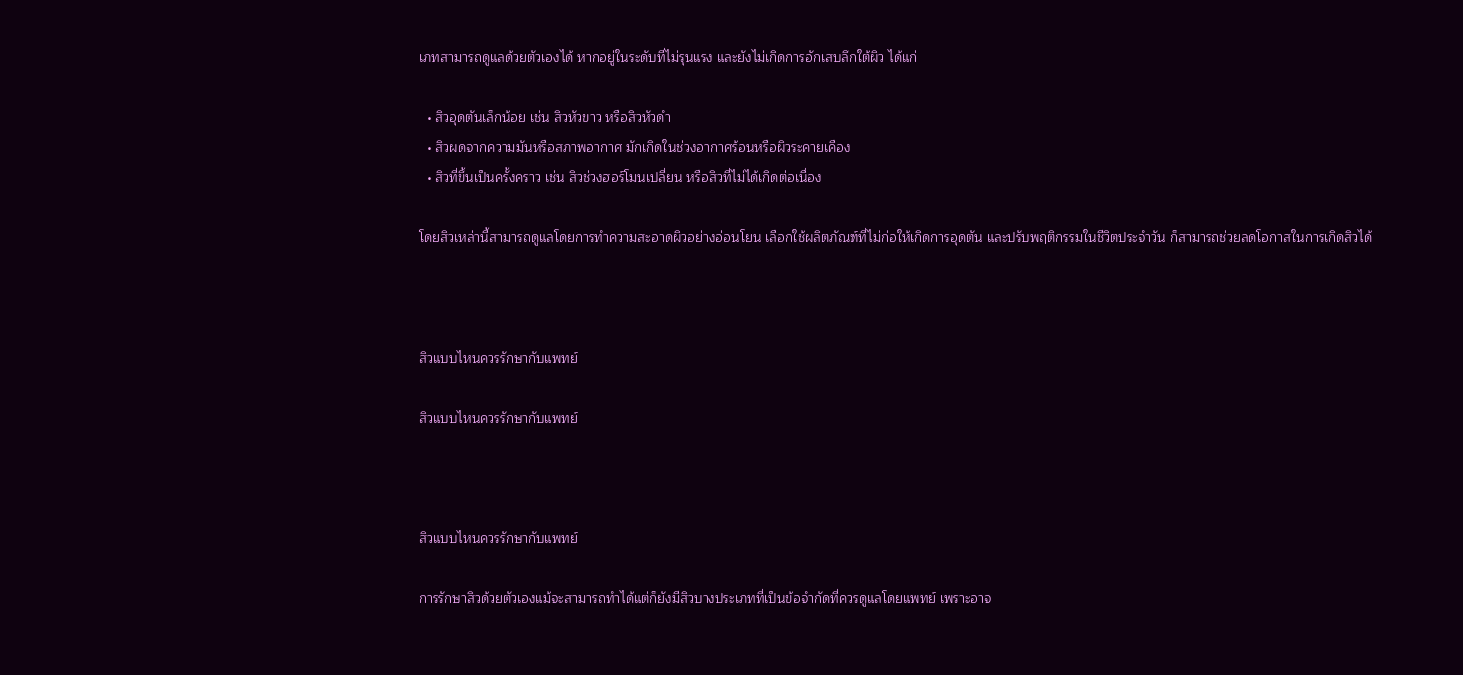เภทสามารถดูแลด้วยตัวเองได้ หากอยู่ในระดับที่ไม่รุนแรง และยังไม่เกิดการอักเสบลึกใต้ผิว ได้แก่

  • สิวอุดตันเล็กน้อย เช่น สิวหัวขาว หรือสิวหัวดำ
  • สิวผดจากความมันหรือสภาพอากาศ มักเกิดในช่วงอากาศร้อนหรือผิวระคายเคือง
  • สิวที่ขึ้นเป็นครั้งคราว เช่น สิวช่วงฮอร์โมนเปลี่ยน หรือสิวที่ไม่ได้เกิดต่อเนื่อง

โดยสิวเหล่านี้สามารถดูแลโดยการทำความสะอาดผิวอย่างอ่อนโยน เลือกใช้ผลิตภัณฑ์ที่ไม่ก่อให้เกิดการอุดตัน และปรับพฤติกรรมในชีวิตประจำวัน ก็สามารถช่วยลดโอกาสในการเกิดสิวได้



สิวแบบไหนควรรักษากับแพทย์

สิวแบบไหนควรรักษากับแพทย์



สิวแบบไหนควรรักษากับแพทย์

การรักษาสิวด้วยตัวเองแม้จะสามารถทำได้แต่ก็ยังมีสิวบางประเภทที่เป็นข้อจำกัดที่ควรดูแลโดยแพทย์ เพราะอาจ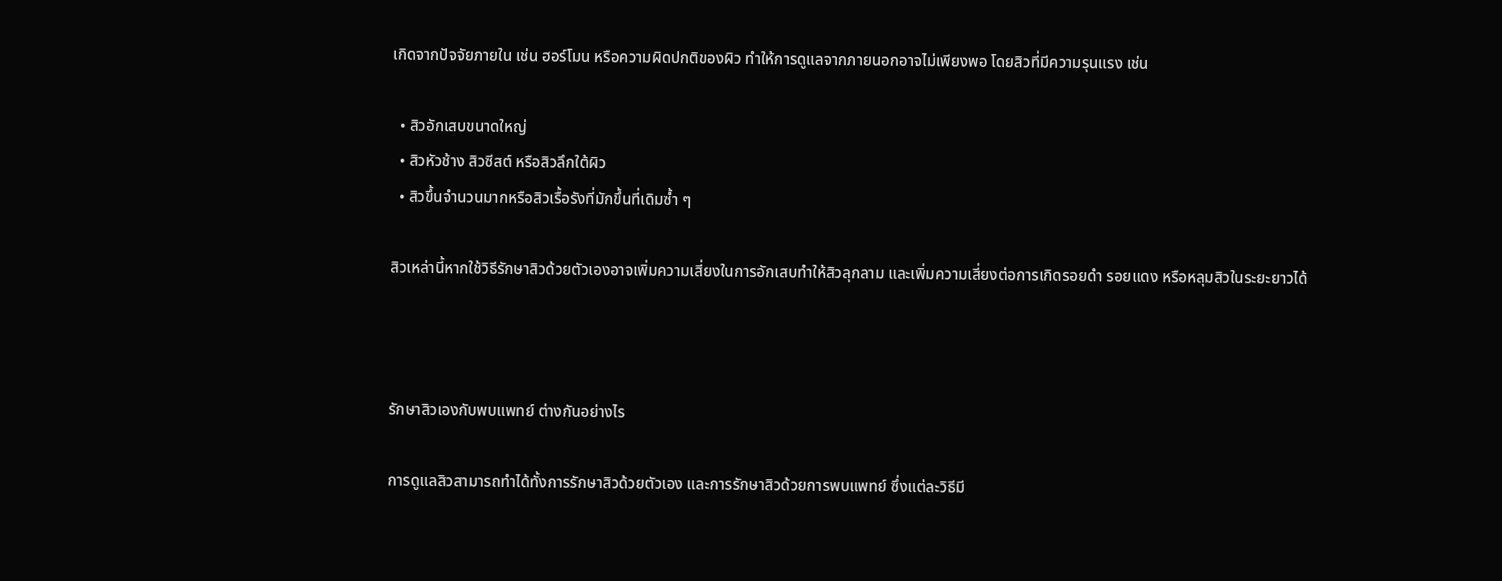เกิดจากปัจจัยภายใน เช่น ฮอร์โมน หรือความผิดปกติของผิว ทำให้การดูแลจากภายนอกอาจไม่เพียงพอ โดยสิวที่มีความรุนแรง เช่น

  • สิวอักเสบขนาดใหญ่
  • สิวหัวช้าง สิวซีสต์ หรือสิวลึกใต้ผิว
  • สิวขึ้นจำนวนมากหรือสิวเรื้อรังที่มักขึ้นที่เดิมซ้ำ ๆ

สิวเหล่านี้หากใช้วิธีรักษาสิวด้วยตัวเองอาจเพิ่มความเสี่ยงในการอักเสบทำให้สิวลุกลาม และเพิ่มความเสี่ยงต่อการเกิดรอยดำ รอยแดง หรือหลุมสิวในระยะยาวได้



รักษาสิวเองกับพบแพทย์ ต่างกันอย่างไร

การดูแลสิวสามารถทำได้ทั้งการรักษาสิวด้วยตัวเอง และการรักษาสิวด้วยการพบแพทย์ ซึ่งแต่ละวิธีมี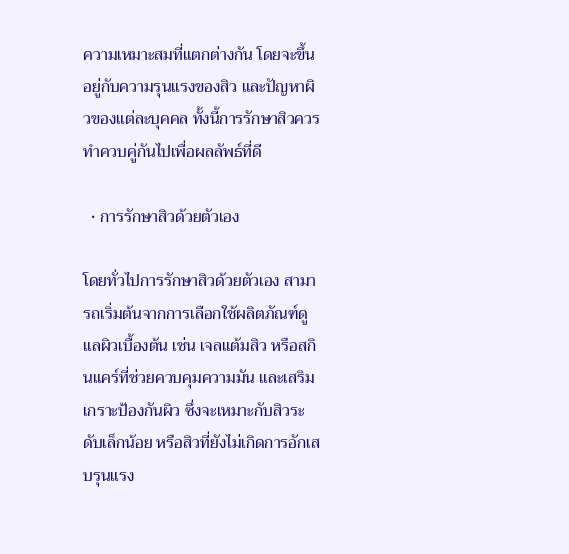ความเหมาะสมที่แตกต่างกัน โดยจะขึ้นอยู่กับความรุนแรงของสิว และปัญหาผิวของแต่ละบุคคล ทั้งนี้การรักษาสิวควรทำควบคู่กันไปเพื่อผลลัพธ์ที่ดี

  • การรักษาสิวด้วยตัวเอง

โดยทั่วไปการรักษาสิวด้วยตัวเอง สามารถเริ่มต้นจากการเลือกใช้ผลิตภัณฑ์ดูแลผิวเบื้องต้น เช่น เจลแต้มสิว หรือสกินแคร์ที่ช่วยควบคุมความมัน และเสริมเกราะป้องกันผิว ซึ่งจะเหมาะกับสิวระดับเล็กน้อย หรือสิวที่ยังไม่เกิดการอักเสบรุนแรง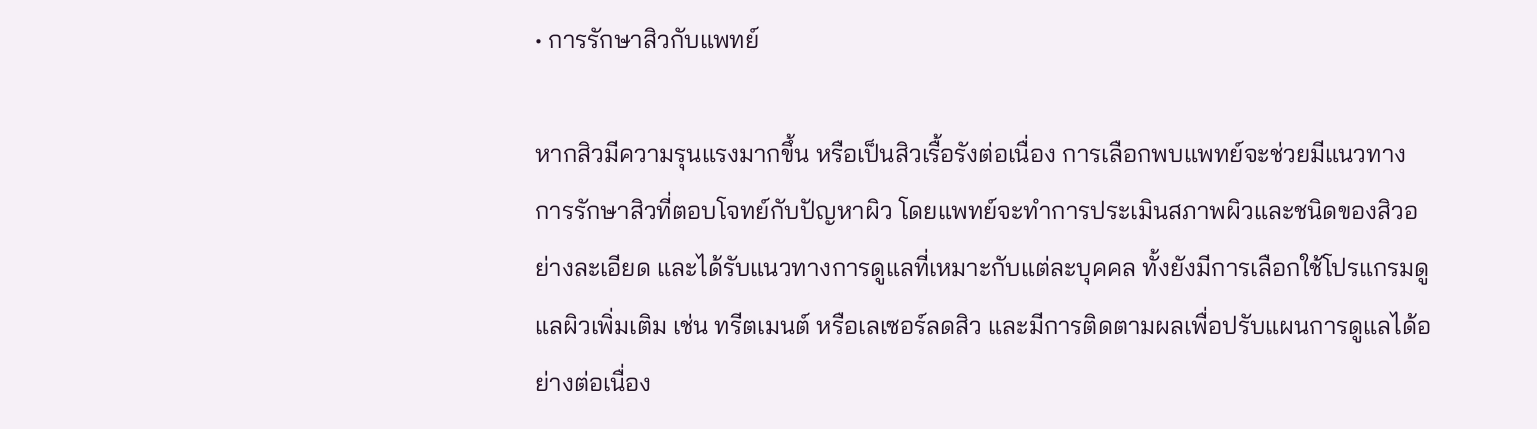• การรักษาสิวกับแพทย์

หากสิวมีความรุนแรงมากขึ้น หรือเป็นสิวเรื้อรังต่อเนื่อง การเลือกพบแพทย์จะช่วยมีแนวทางการรักษาสิวที่ตอบโจทย์กับปัญหาผิว โดยแพทย์จะทำการประเมินสภาพผิวและชนิดของสิวอย่างละเอียด และได้รับแนวทางการดูแลที่เหมาะกับแต่ละบุคคล ทั้งยังมีการเลือกใช้โปรแกรมดูแลผิวเพิ่มเติม เช่น ทรีตเมนต์ หรือเลเซอร์ลดสิว และมีการติดตามผลเพื่อปรับแผนการดูแลได้อย่างต่อเนื่อง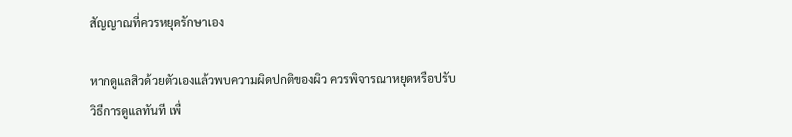สัญญาณที่ควรหยุดรักษาเอง

หากดูแลสิวด้วยตัวเองแล้วพบความผิดปกติของผิว ควรพิจารณาหยุดหรือปรับวิธีการดูแลทันที เพื่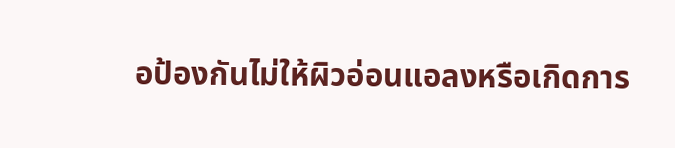อป้องกันไม่ให้ผิวอ่อนแอลงหรือเกิดการ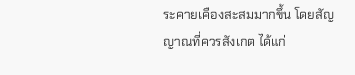ระคายเคืองสะสมมากขึ้น โดยสัญญาณที่ควรสังเกต ได้แก่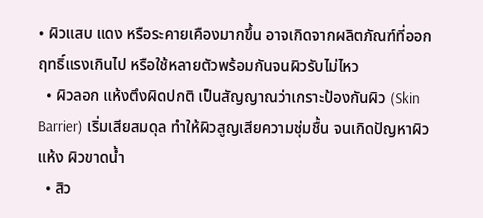• ผิวแสบ แดง หรือระคายเคืองมากขึ้น อาจเกิดจากผลิตภัณฑ์ที่ออกฤทธิ์แรงเกินไป หรือใช้หลายตัวพร้อมกันจนผิวรับไม่ไหว
  • ผิวลอก แห้งตึงผิดปกติ เป็นสัญญาณว่าเกราะป้องกันผิว (Skin Barrier) เริ่มเสียสมดุล ทำให้ผิวสูญเสียความชุ่มชื้น จนเกิดปัญหาผิวแห้ง ผิวขาดน้ำ
  • สิว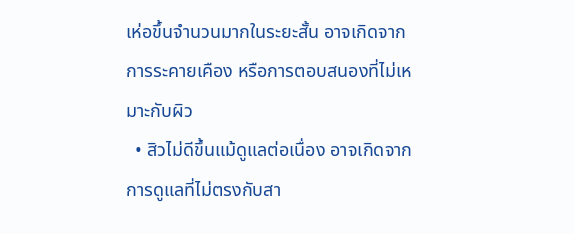เห่อขึ้นจำนวนมากในระยะสั้น อาจเกิดจากการระคายเคือง หรือการตอบสนองที่ไม่เหมาะกับผิว
  • สิวไม่ดีขึ้นแม้ดูแลต่อเนื่อง อาจเกิดจากการดูแลที่ไม่ตรงกับสา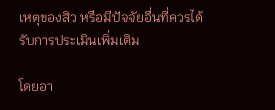เหตุของสิว หรือมีปัจจัยอื่นที่ควรได้รับการประเมินเพิ่มเติม

โดยอา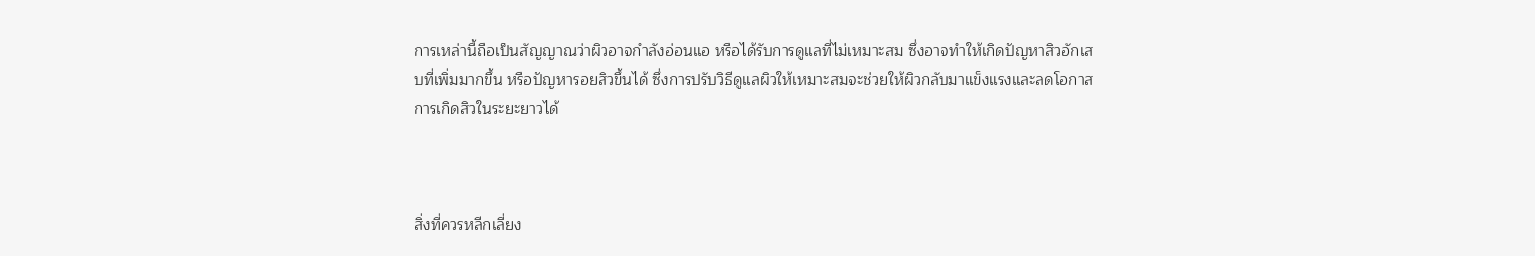การเหล่านี้ถือเป็นสัญญาณว่าผิวอาจกำลังอ่อนแอ หรือได้รับการดูแลที่ไม่เหมาะสม ซึ่งอาจทำให้เกิดปัญหาสิวอักเสบที่เพิ่มมากขึ้น หรือปัญหารอยสิวขึ้นได้ ซึ่งการปรับวิธีดูแลผิวให้เหมาะสมจะช่วยให้ผิวกลับมาแข็งแรงและลดโอกาสการเกิดสิวในระยะยาวได้



สิ่งที่ควรหลีกเลี่ยง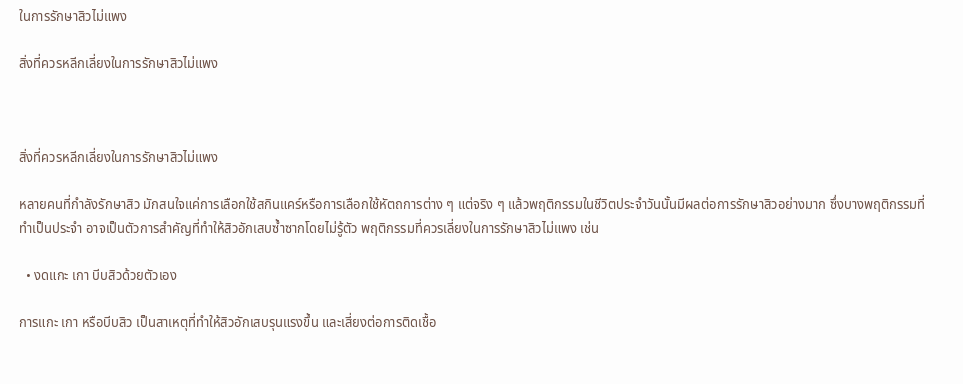ในการรักษาสิวไม่แพง

สิ่งที่ควรหลีกเลี่ยงในการรักษาสิวไม่แพง



สิ่งที่ควรหลีกเลี่ยงในการรักษาสิวไม่แพง

หลายคนที่กำลังรักษาสิว มักสนใจแค่การเลือกใช้สกินแคร์หรือการเลือกใช้หัตถการต่าง ๆ แต่จริง ๆ แล้วพฤติกรรมในชีวิตประจำวันนั้นมีผลต่อการรักษาสิวอย่างมาก ซึ่งบางพฤติกรรมที่ทำเป็นประจำ อาจเป็นตัวการสำคัญที่ทำให้สิวอักเสบซ้ำซากโดยไม่รู้ตัว พฤติกรรมที่ควรเลี่ยงในการรักษาสิวไม่แพง เช่น

  • งดแกะ เกา บีบสิวด้วยตัวเอง

การแกะ เกา หรือบีบสิว เป็นสาเหตุที่ทำให้สิวอักเสบรุนแรงขึ้น และเสี่ยงต่อการติดเชื้อ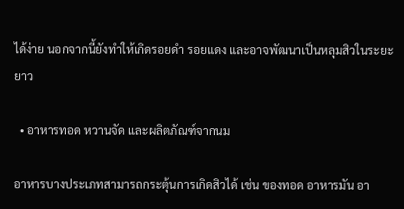ได้ง่าย นอกจากนี้ยังทำให้เกิดรอยดำ รอยแดง และอาจพัฒนาเป็นหลุมสิวในระยะยาว

  • อาหารทอด หวานจัด และผลิตภัณฑ์จากนม

อาหารบางประเภทสามารถกระตุ้นการเกิดสิวได้ เช่น ของทอด อาหารมัน อา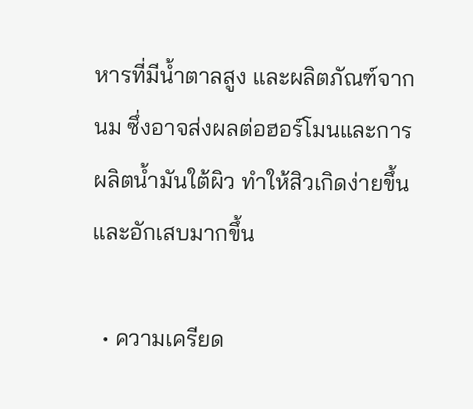หารที่มีน้ำตาลสูง และผลิตภัณฑ์จากนม ซึ่งอาจส่งผลต่อฮอร์โมนและการผลิตน้ำมันใต้ผิว ทำให้สิวเกิดง่ายขึ้น และอักเสบมากขึ้น

  • ความเครียด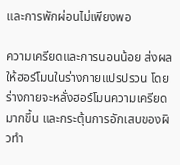และการพักผ่อนไม่เพียงพอ

ความเครียดและการนอนน้อย ส่งผลให้ฮอร์โมนในร่างกายแปรปรวน โดยร่างกายจะหลั่งฮอร์โมนความเครียดมากขึ้น และกระตุ้นการอักเสบของผิวทำ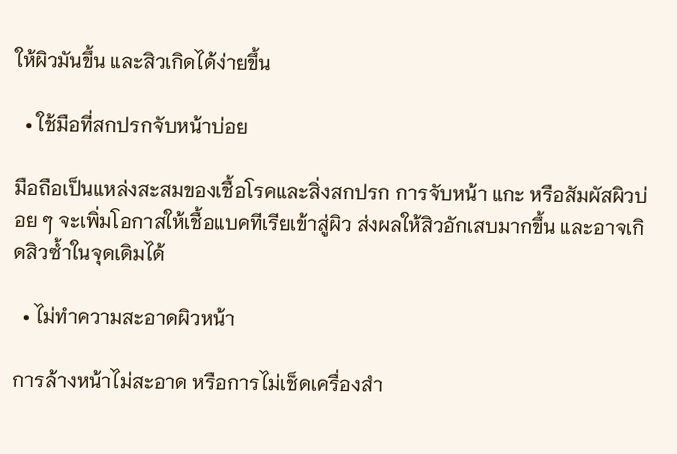ให้ผิวมันขึ้น และสิวเกิดได้ง่ายขึ้น

  • ใช้มือที่สกปรกจับหน้าบ่อย

มือถือเป็นแหล่งสะสมของเชื้อโรคและสิ่งสกปรก การจับหน้า แกะ หรือสัมผัสผิวบ่อย ๆ จะเพิ่มโอกาสให้เชื้อแบคทีเรียเข้าสู่ผิว ส่งผลให้สิวอักเสบมากขึ้น และอาจเกิดสิวซ้ำในจุดเดิมได้

  • ไม่ทำความสะอาดผิวหน้า

การล้างหน้าไม่สะอาด หรือการไม่เช็ดเครื่องสำ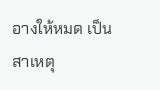อางให้หมด เป็นสาเหตุ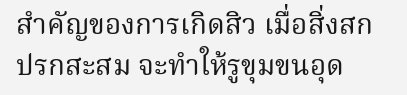สำคัญของการเกิดสิว เมื่อสิ่งสกปรกสะสม จะทำให้รูขุมขนอุด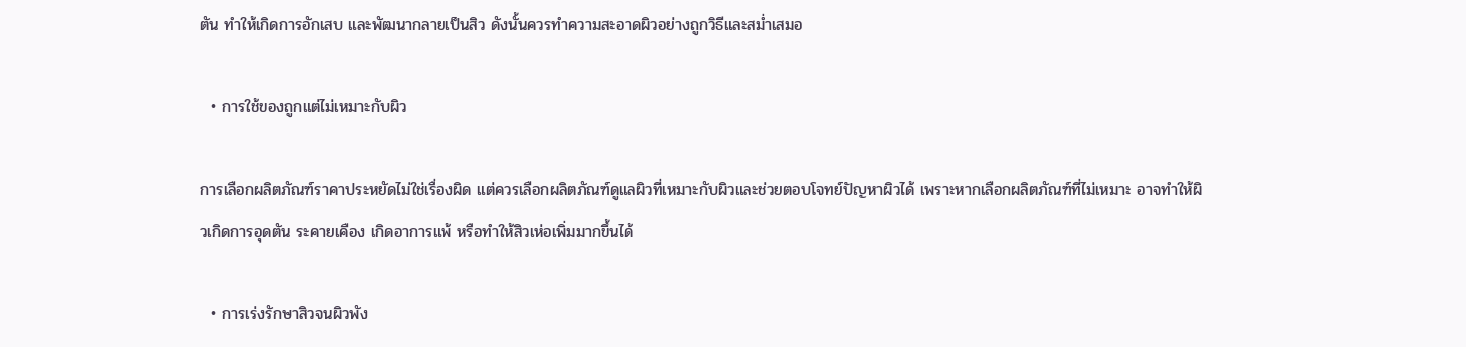ตัน ทำให้เกิดการอักเสบ และพัฒนากลายเป็นสิว ดังนั้นควรทำความสะอาดผิวอย่างถูกวิธีและสม่ำเสมอ

  • การใช้ของถูกแต่ไม่เหมาะกับผิว

การเลือกผลิตภัณฑ์ราคาประหยัดไม่ใช่เรื่องผิด แต่ควรเลือกผลิตภัณฑ์ดูแลผิวที่เหมาะกับผิวและช่วยตอบโจทย์ปัญหาผิวได้ เพราะหากเลือกผลิตภัณฑ์ที่ไม่เหมาะ อาจทำให้ผิวเกิดการอุดตัน ระคายเคือง เกิดอาการแพ้ หรือทำให้สิวเห่อเพิ่มมากขึ้นได้

  • การเร่งรักษาสิวจนผิวพัง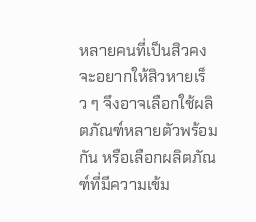หลายคนที่เป็นสิวคงจะอยากให้สิวหายเร็ว ๆ จึงอาจเลือกใช้ผลิตภัณฑ์หลายตัวพร้อมกัน หรือเลือกผลิตภัณฑ์ที่มีความเข้ม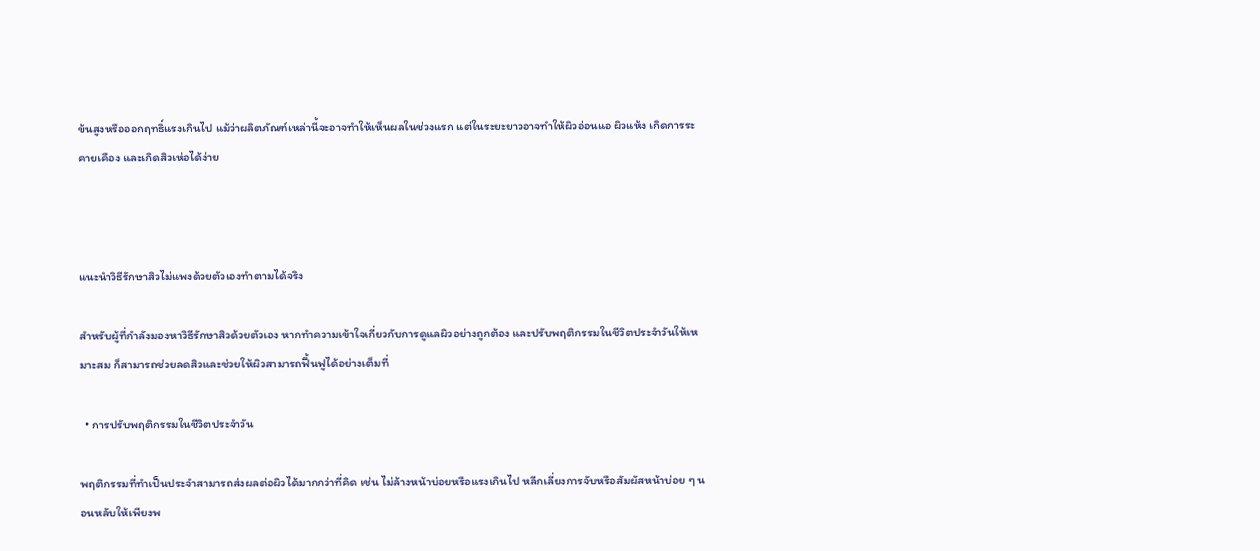ข้นสูงหรือออกฤทธิ์แรงเกินไป แม้ว่าผลิตภัณฑ์เหล่านี้จะอาจทำให้เห็นผลในช่วงแรก แต่ในระยะยาวอาจทำให้ผิวอ่อนแอ ผิวแห้ง เกิดการระคายเคือง และเกิดสิวเห่อได้ง่าย



แนะนำวิธีรักษาสิวไม่แพงด้วยตัวเองทำตามได้จริง

สำหรับผู้ที่กำลังมองหาวิธีรักษาสิวด้วยตัวเอง หากทำความเข้าใจเกี่ยวกับการดูแลผิวอย่างถูกต้อง และปรับพฤติกรรมในชีวิตประจำวันให้เหมาะสม ก็สามารถช่วยลดสิวและช่วยให้ผิวสามารถฟื้นฟูได้อย่างเต็มที่

  • การปรับพฤติกรรมในชีวิตประจำวัน

พฤติกรรมที่ทำเป็นประจำสามารถส่งผลต่อผิวได้มากกว่าที่คิด เช่น ไม่ล้างหน้าบ่อยหรือแรงเกินไป หลีกเลี่ยงการจับหรือสัมผัสหน้าบ่อย ๆ นอนหลับให้เพียงพ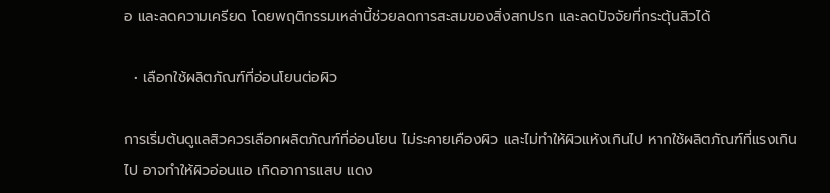อ และลดความเครียด โดยพฤติกรรมเหล่านี้ช่วยลดการสะสมของสิ่งสกปรก และลดปัจจัยที่กระตุ้นสิวได้

  • เลือกใช้ผลิตภัณฑ์ที่อ่อนโยนต่อผิว

การเริ่มต้นดูแลสิวควรเลือกผลิตภัณฑ์ที่อ่อนโยน ไม่ระคายเคืองผิว และไม่ทำให้ผิวแห้งเกินไป หากใช้ผลิตภัณฑ์ที่แรงเกินไป อาจทำให้ผิวอ่อนแอ เกิดอาการแสบ แดง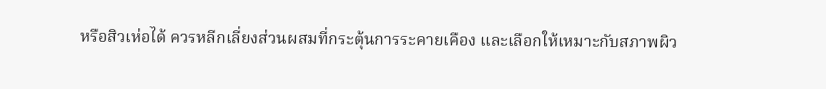หรือสิวเห่อได้ ควรหลีกเลี่ยงส่วนผสมที่กระตุ้นการระคายเคือง และเลือกให้เหมาะกับสภาพผิว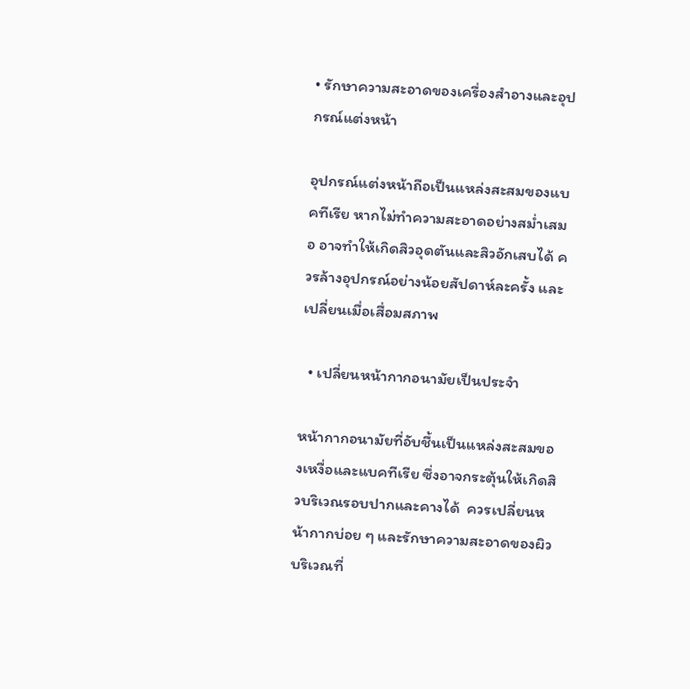• รักษาความสะอาดของเครื่องสำอางและอุปกรณ์แต่งหน้า

อุปกรณ์แต่งหน้าถือเป็นแหล่งสะสมของแบคทีเรีย หากไม่ทำความสะอาดอย่างสม่ำเสมอ อาจทำให้เกิดสิวอุดตันและสิวอักเสบได้ ควรล้างอุปกรณ์อย่างน้อยสัปดาห์ละครั้ง และเปลี่ยนเมื่อเสื่อมสภาพ

  • เปลี่ยนหน้ากากอนามัยเป็นประจำ

หน้ากากอนามัยที่อับชื้นเป็นแหล่งสะสมของเหงื่อและแบคทีเรีย ซึ่งอาจกระตุ้นให้เกิดสิวบริเวณรอบปากและคางได้  ควรเปลี่ยนหน้ากากบ่อย ๆ และรักษาความสะอาดของผิวบริเวณที่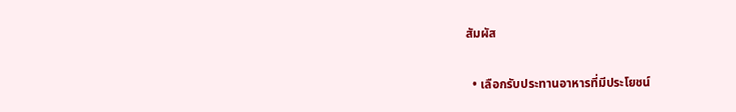สัมผัส

  • เลือกรับประทานอาหารที่มีประโยชน์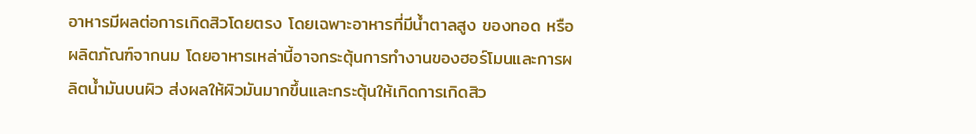อาหารมีผลต่อการเกิดสิวโดยตรง โดยเฉพาะอาหารที่มีน้ำตาลสูง ของทอด หรือผลิตภัณฑ์จากนม โดยอาหารเหล่านี้อาจกระตุ้นการทำงานของฮอร์โมนและการผลิตน้ำมันบนผิว ส่งผลให้ผิวมันมากขึ้นและกระตุ้นให้เกิดการเกิดสิว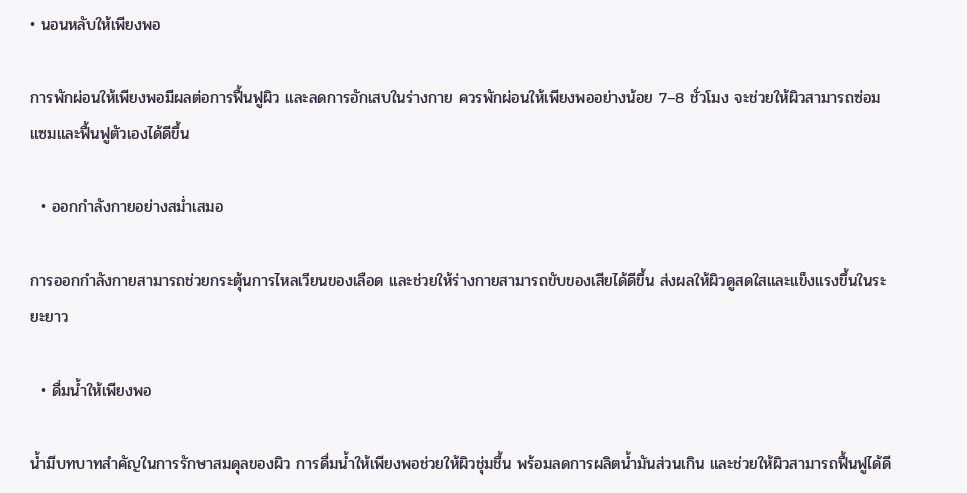• นอนหลับให้เพียงพอ

การพักผ่อนให้เพียงพอมีผลต่อการฟื้นฟูผิว และลดการอักเสบในร่างกาย ควรพักผ่อนให้เพียงพออย่างน้อย 7–8 ชั่วโมง จะช่วยให้ผิวสามารถซ่อมแซมและฟื้นฟูตัวเองได้ดีขึ้น

  • ออกกำลังกายอย่างสม่ำเสมอ

การออกกำลังกายสามารถช่วยกระตุ้นการไหลเวียนของเลือด และช่วยให้ร่างกายสามารถขับของเสียได้ดีขึ้น ส่งผลให้ผิวดูสดใสและแข็งแรงขึ้นในระยะยาว

  • ดื่มน้ำให้เพียงพอ

น้ำมีบทบาทสำคัญในการรักษาสมดุลของผิว การดื่มน้ำให้เพียงพอช่วยให้ผิวชุ่มชื้น พร้อมลดการผลิตน้ำมันส่วนเกิน และช่วยให้ผิวสามารถฟื้นฟูได้ดี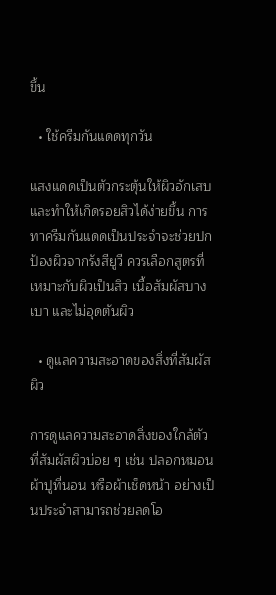ขึ้น

  • ใช้ครีมกันแดดทุกวัน

แสงแดดเป็นตัวกระตุ้นให้ผิวอักเสบและทำให้เกิดรอยสิวได้ง่ายขึ้น การทาครีมกันแดดเป็นประจำจะช่วยปกป้องผิวจากรังสียูวี ควรเลือกสูตรที่เหมาะกับผิวเป็นสิว เนื้อสัมผัสบางเบา และไม่อุดตันผิว

  • ดูแลความสะอาดของสิ่งที่สัมผัสผิว

การดูแลความสะอาดสิ่งของใกล้ตัวที่สัมผัสผิวบ่อย ๆ เช่น ปลอกหมอน ผ้าปูที่นอน หรือผ้าเช็ดหน้า อย่างเป็นประจำสามารถช่วยลดโอ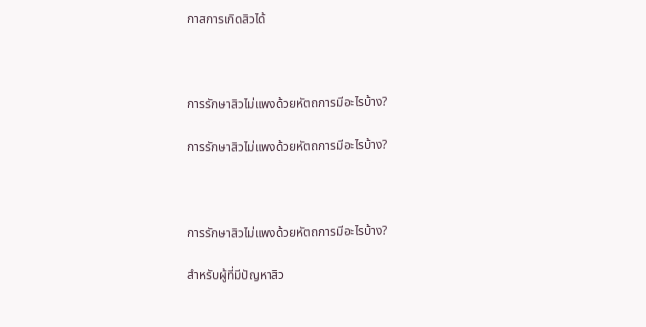กาสการเกิดสิวได้



การรักษาสิวไม่แพงด้วยหัตถการมีอะไรบ้าง?

การรักษาสิวไม่แพงด้วยหัตถการมีอะไรบ้าง?



การรักษาสิวไม่แพงด้วยหัตถการมีอะไรบ้าง?

สำหรับผู้ที่มีปัญหาสิว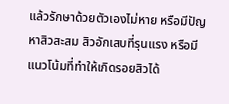แล้วรักษาด้วยตัวเองไม่หาย หรือมีปัญหาสิวสะสม สิวอักเสบที่รุนแรง หรือมีแนวโน้มที่ทำให้เกิดรอยสิวได้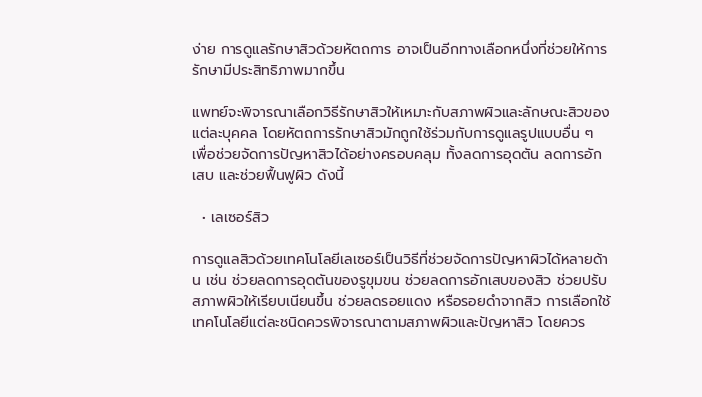ง่าย การดูแลรักษาสิวด้วยหัตถการ อาจเป็นอีกทางเลือกหนึ่งที่ช่วยให้การรักษามีประสิทธิภาพมากขึ้น

แพทย์จะพิจารณาเลือกวิธีรักษาสิวให้เหมาะกับสภาพผิวและลักษณะสิวของแต่ละบุคคล โดยหัตถการรักษาสิวมักถูกใช้ร่วมกับการดูแลรูปแบบอื่น ๆ เพื่อช่วยจัดการปัญหาสิวได้อย่างครอบคลุม ทั้งลดการอุดตัน ลดการอักเสบ และช่วยฟื้นฟูผิว ดังนี้

  • เลเซอร์สิว

การดูแลสิวด้วยเทคโนโลยีเลเซอร์เป็นวิธีที่ช่วยจัดการปัญหาผิวได้หลายด้าน เช่น ช่วยลดการอุดตันของรูขุมขน ช่วยลดการอักเสบของสิว ช่วยปรับสภาพผิวให้เรียบเนียนขึ้น ช่วยลดรอยแดง หรือรอยดำจากสิว การเลือกใช้เทคโนโลยีแต่ละชนิดควรพิจารณาตามสภาพผิวและปัญหาสิว โดยควร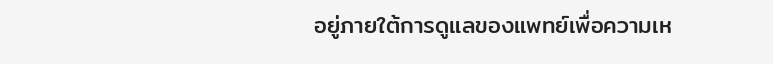อยู่ภายใต้การดูแลของแพทย์เพื่อความเห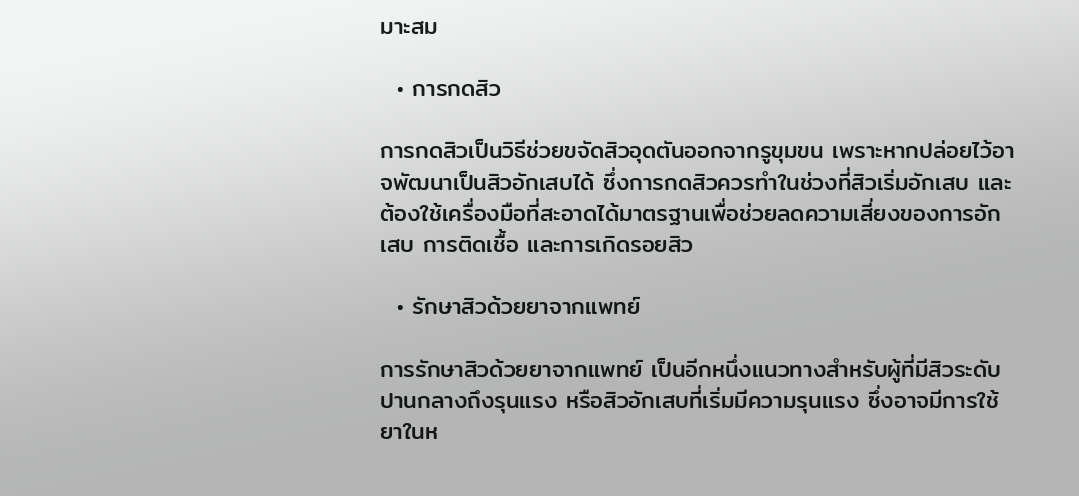มาะสม

  • การกดสิว

การกดสิวเป็นวิธีช่วยขจัดสิวอุดตันออกจากรูขุมขน เพราะหากปล่อยไว้อาจพัฒนาเป็นสิวอักเสบได้ ซึ่งการกดสิวควรทำในช่วงที่สิวเริ่มอักเสบ และต้องใช้เครื่องมือที่สะอาดได้มาตรฐานเพื่อช่วยลดความเสี่ยงของการอักเสบ การติดเชื้อ และการเกิดรอยสิว

  • รักษาสิวด้วยยาจากแพทย์

การรักษาสิวด้วยยาจากแพทย์ เป็นอีกหนึ่งแนวทางสำหรับผู้ที่มีสิวระดับปานกลางถึงรุนแรง หรือสิวอักเสบที่เริ่มมีความรุนแรง ซึ่งอาจมีการใช้ยาในห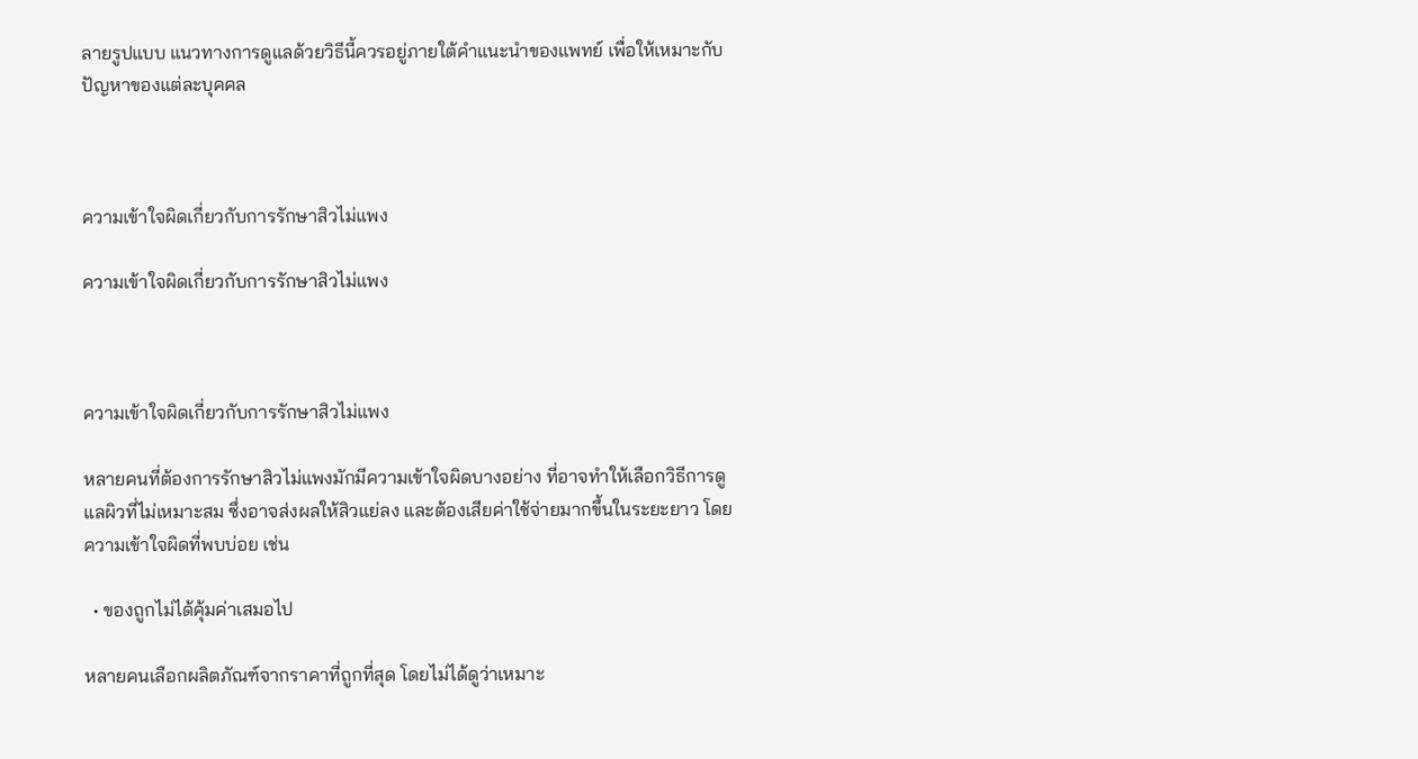ลายรูปแบบ แนวทางการดูแลด้วยวิธีนี้ควรอยู่ภายใต้คำแนะนำของแพทย์ เพื่อให้เหมาะกับปัญหาของแต่ละบุคคล



ความเข้าใจผิดเกี่ยวกับการรักษาสิวไม่แพง

ความเข้าใจผิดเกี่ยวกับการรักษาสิวไม่แพง



ความเข้าใจผิดเกี่ยวกับการรักษาสิวไม่แพง

หลายคนที่ต้องการรักษาสิวไม่แพงมักมีความเข้าใจผิดบางอย่าง ที่อาจทำให้เลือกวิธีการดูแลผิวที่ไม่เหมาะสม ซึ่งอาจส่งผลให้สิวแย่ลง และต้องเสียค่าใช้จ่ายมากขึ้นในระยะยาว โดยความเข้าใจผิดที่พบบ่อย เช่น

  • ของถูกไม่ได้คุ้มค่าเสมอไป

หลายคนเลือกผลิตภัณฑ์จากราคาที่ถูกที่สุด โดยไม่ได้ดูว่าเหมาะ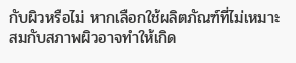กับผิวหรือไม่ หากเลือกใช้ผลิตภัณฑ์ที่ไม่เหมาะสมกับสภาพผิวอาจทำให้เกิด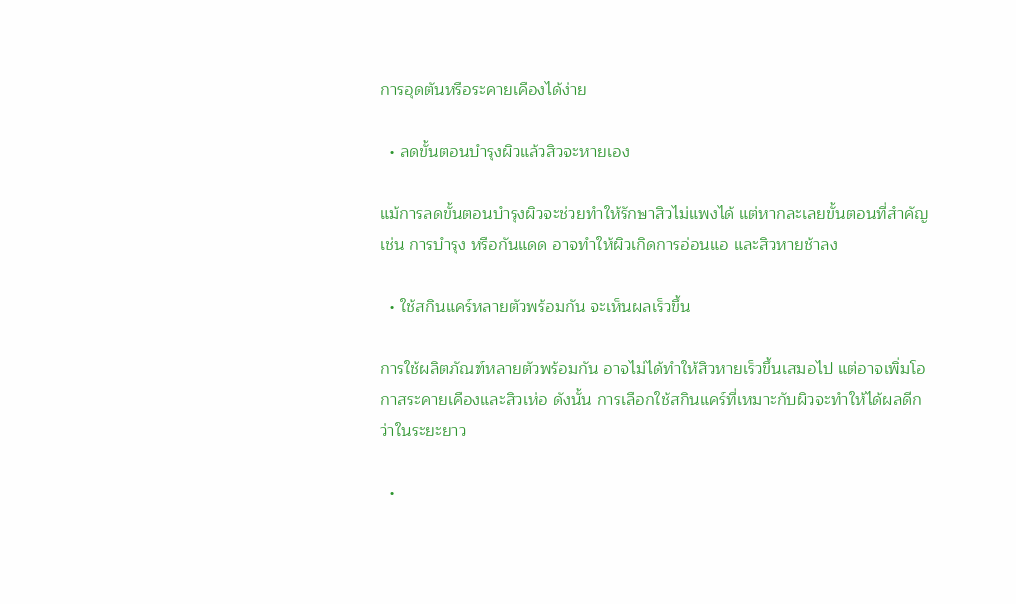การอุดตันหรือระคายเคืองได้ง่าย

  • ลดขั้นตอนบำรุงผิวแล้วสิวจะหายเอง

แม้การลดขั้นตอนบำรุงผิวจะช่วยทำให้รักษาสิวไม่แพงได้ แต่หากละเลยขั้นตอนที่สำคัญ เช่น การบำรุง หรือกันแดด อาจทำให้ผิวเกิดการอ่อนแอ และสิวหายช้าลง

  • ใช้สกินแคร์หลายตัวพร้อมกัน จะเห็นผลเร็วขึ้น

การใช้ผลิตภัณฑ์หลายตัวพร้อมกัน อาจไม่ได้ทำให้สิวหายเร็วขึ้นเสมอไป แต่อาจเพิ่มโอกาสระคายเคืองและสิวเห่อ ดังนั้น การเลือกใช้สกินแคร์ที่เหมาะกับผิวจะทำให้ได้ผลดีกว่าในระยะยาว

  •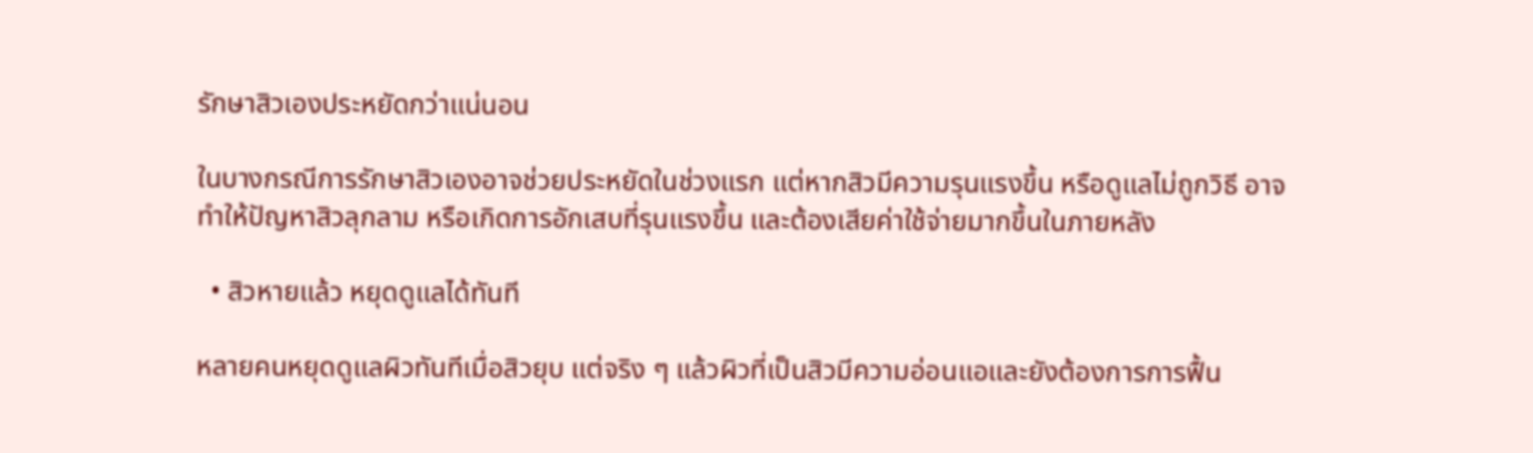รักษาสิวเองประหยัดกว่าแน่นอน

ในบางกรณีการรักษาสิวเองอาจช่วยประหยัดในช่วงแรก แต่หากสิวมีความรุนแรงขึ้น หรือดูแลไม่ถูกวิธี อาจทำให้ปัญหาสิวลุกลาม หรือเกิดการอักเสบที่รุนแรงขึ้น และต้องเสียค่าใช้จ่ายมากขึ้นในภายหลัง

  • สิวหายแล้ว หยุดดูแลได้ทันที

หลายคนหยุดดูแลผิวทันทีเมื่อสิวยุบ แต่จริง ๆ แล้วผิวที่เป็นสิวมีความอ่อนแอและยังต้องการการฟื้น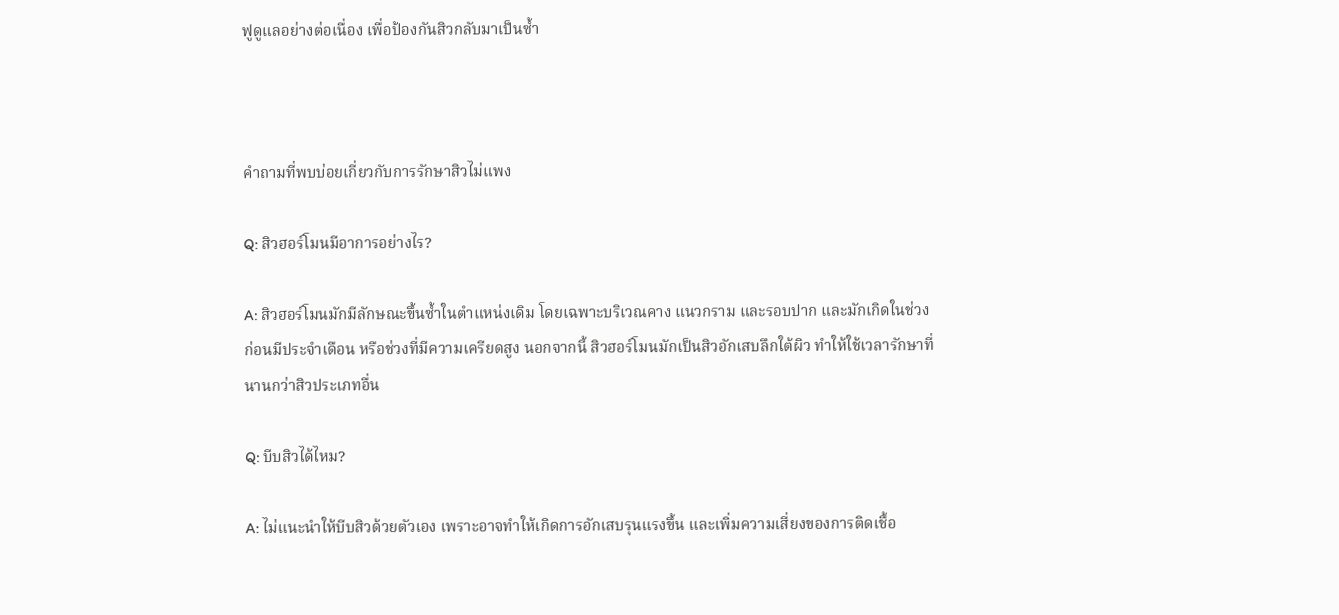ฟูดูแลอย่างต่อเนื่อง เพื่อป้องกันสิวกลับมาเป็นซ้ำ



คำถามที่พบบ่อยเกี่ยวกับการรักษาสิวไม่แพง

Q: สิวฮอร์โมนมีอาการอย่างไร?

A: สิวฮอร์โมนมักมีลักษณะขึ้นซ้ำในตำแหน่งเดิม โดยเฉพาะบริเวณคาง แนวกราม และรอบปาก และมักเกิดในช่วงก่อนมีประจำเดือน หรือช่วงที่มีความเครียดสูง นอกจากนี้ สิวฮอร์โมนมักเป็นสิวอักเสบลึกใต้ผิว ทำให้ใช้เวลารักษาที่นานกว่าสิวประเภทอื่น

Q: บีบสิวได้ไหม?

A: ไม่แนะนำให้บีบสิวด้วยตัวเอง เพราะอาจทำให้เกิดการอักเสบรุนแรงขึ้น และเพิ่มความเสี่ยงของการติดเชื้อ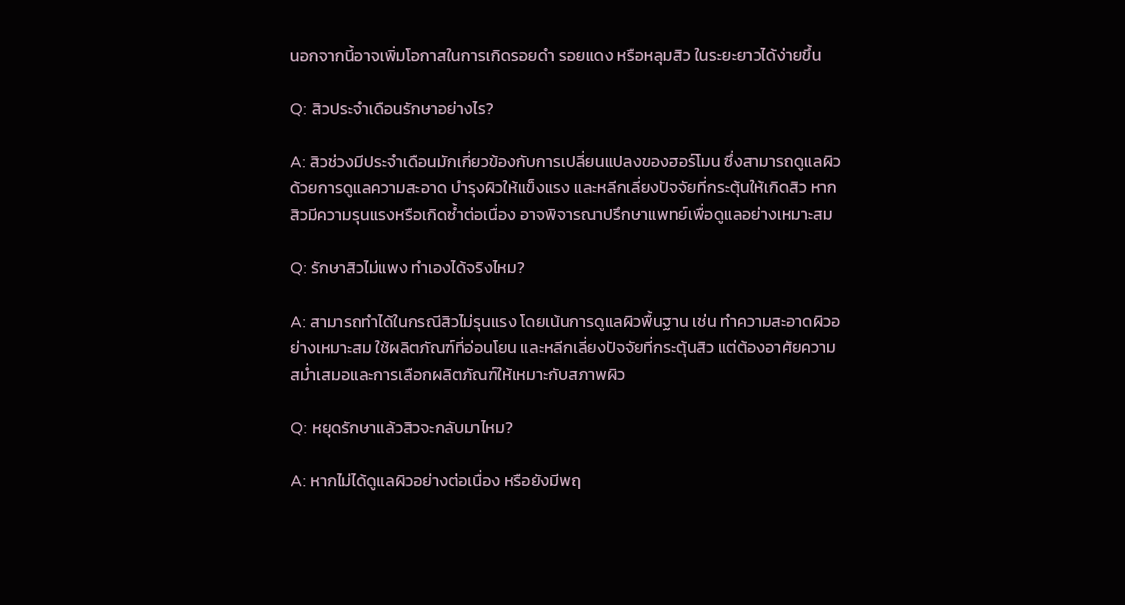นอกจากนี้อาจเพิ่มโอกาสในการเกิดรอยดำ รอยแดง หรือหลุมสิว ในระยะยาวได้ง่ายขึ้น

Q: สิวประจำเดือนรักษาอย่างไร?

A: สิวช่วงมีประจำเดือนมักเกี่ยวข้องกับการเปลี่ยนแปลงของฮอร์โมน ซึ่งสามารถดูแลผิวด้วยการดูแลความสะอาด บำรุงผิวให้แข็งแรง และหลีกเลี่ยงปัจจัยที่กระตุ้นให้เกิดสิว หากสิวมีความรุนแรงหรือเกิดซ้ำต่อเนื่อง อาจพิจารณาปรึกษาแพทย์เพื่อดูแลอย่างเหมาะสม

Q: รักษาสิวไม่แพง ทำเองได้จริงไหม?

A: สามารถทำได้ในกรณีสิวไม่รุนแรง โดยเน้นการดูแลผิวพื้นฐาน เช่น ทำความสะอาดผิวอย่างเหมาะสม ใช้ผลิตภัณฑ์ที่อ่อนโยน และหลีกเลี่ยงปัจจัยที่กระตุ้นสิว แต่ต้องอาศัยความสม่ำเสมอและการเลือกผลิตภัณฑ์ให้เหมาะกับสภาพผิว

Q: หยุดรักษาแล้วสิวจะกลับมาไหม?

A: หากไม่ได้ดูแลผิวอย่างต่อเนื่อง หรือยังมีพฤ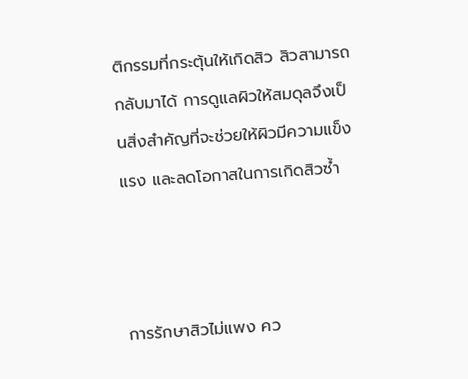ติกรรมที่กระตุ้นให้เกิดสิว สิวสามารถกลับมาได้ การดูแลผิวให้สมดุลจึงเป็นสิ่งสำคัญที่จะช่วยให้ผิวมีความแข็งแรง และลดโอกาสในการเกิดสิวซ้ำ



การรักษาสิวไม่แพง คว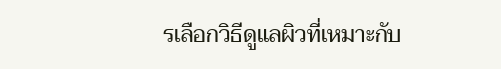รเลือกวิธีดูแลผิวที่เหมาะกับ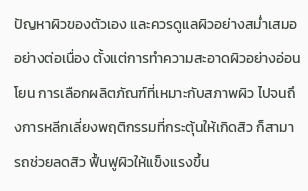ปัญหาผิวของตัวเอง และควรดูแลผิวอย่างสม่ำเสมออย่างต่อเนื่อง ตั้งแต่การทำความสะอาดผิวอย่างอ่อนโยน การเลือกผลิตภัณฑ์ที่เหมาะกับสภาพผิว ไปจนถึงการหลีกเลี่ยงพฤติกรรมที่กระตุ้นให้เกิดสิว ก็สามารถช่วยลดสิว ฟื้นฟูผิวให้แข็งแรงขึ้น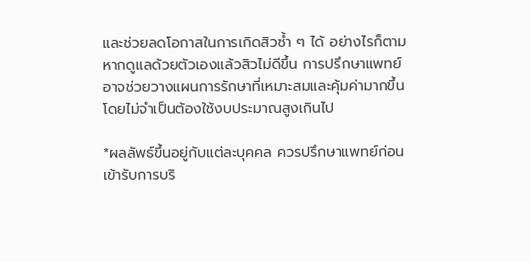และช่วยลดโอกาสในการเกิดสิวซ้ำ ๆ ได้ อย่างไรก็ตาม หากดูแลด้วยตัวเองแล้วสิวไม่ดีขึ้น การปรึกษาแพทย์อาจช่วยวางแผนการรักษาที่เหมาะสมและคุ้มค่ามากขึ้น โดยไม่จำเป็นต้องใช้งบประมาณสูงเกินไป

*ผลลัพธ์ขึ้นอยู่กับแต่ละบุคคล ควรปรึกษาแพทย์ก่อนเข้ารับการบริ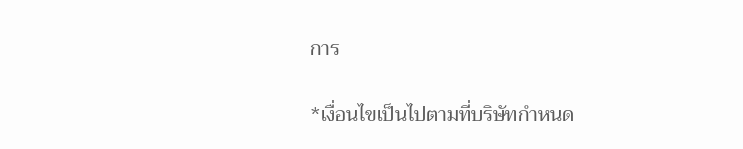การ

*เงื่อนไขเป็นไปตามที่บริษัทกำหนด